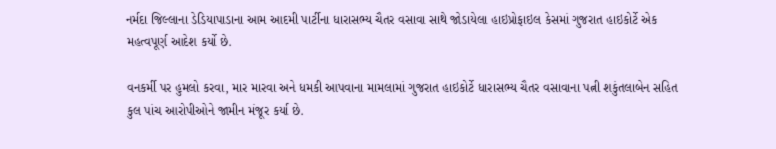નર્મદા જિલ્લાના ડેડિયાપાડાના આમ આદમી પાર્ટીના ધારાસભ્ય ચૈતર વસાવા સાથે જોડાયેલા હાઇપ્રોફાઇલ કેસમાં ગુજરાત હાઇકોર્ટે એક મહત્વપૂર્ણ આદેશ કર્યો છે.

વનકર્મી પર હુમલો કરવા, માર મારવા અને ધમકી આપવાના મામલામાં ગુજરાત હાઇકોર્ટે ધારાસભ્ય ચૈતર વસાવાના પત્ની શકુંતલાબેન સહિત કુલ પાંચ આરોપીઓને જામીન મંજૂર કર્યા છે.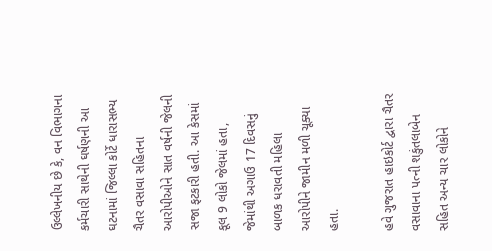ઉલ્લેખનીય છે કે, વન વિભાગના કર્મચારી સાથેની ઘર્ષણની આ ઘટનામાં જિલ્લા કોર્ટે ધારાસભ્ય ચૈતર વસાવા સહિતના આરોપીઓને સાત વર્ષની જેલની સજા ફટકારી હતી. આ કેસમાં કૂલ 9 લોકો જેલમાં હતા, જેમાંથી અગાઉ 17 દિવસનું બાળક ધરાવતી મહિલા આરોપીને જામીન મળી ચૂક્યા હતા.

હવે ગુજરાત હાઇકોર્ટ દ્વારા ચૈતર વસાવાના પત્ની શકુંતલાબેન સહિત અન્ય ચાર લોકોને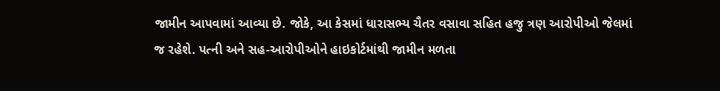જામીન આપવામાં આવ્યા છે. જોકે, આ કેસમાં ધારાસભ્ય ચૈતર વસાવા સહિત હજુ ત્રણ આરોપીઓ જેલમાં જ રહેશે. પત્ની અને સહ-આરોપીઓને હાઇકોર્ટમાંથી જામીન મળતા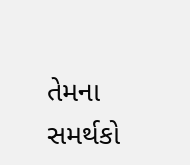તેમના સમર્થકો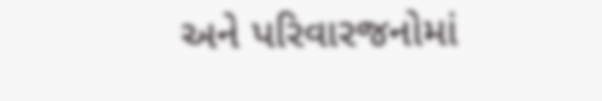અને પરિવારજનોમાં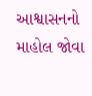આશ્વાસનનો માહોલ જોવા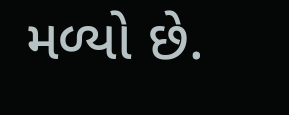મળ્યો છે.